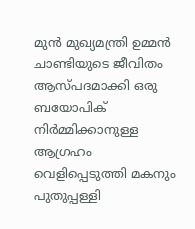മുൻ മുഖ്യമന്ത്രി ഉമ്മൻ ചാണ്ടിയുടെ ജീവിതം ആസ്പദമാക്കി ഒരു ബയോപിക് നിർമ്മിക്കാനുള്ള ആഗ്രഹം വെളിപ്പെടുത്തി മകനും പുതുപ്പള്ളി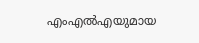എംഎൽഎയുമായ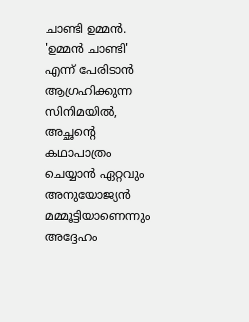ചാണ്ടി ഉമ്മൻ. 'ഉമ്മൻ ചാണ്ടി' എന്ന് പേരിടാൻ ആഗ്രഹിക്കുന്ന സിനിമയിൽ, അച്ഛന്റെ കഥാപാത്രം ചെയ്യാൻ ഏറ്റവും അനുയോജ്യൻ മമ്മൂട്ടിയാണെന്നും അദ്ദേഹം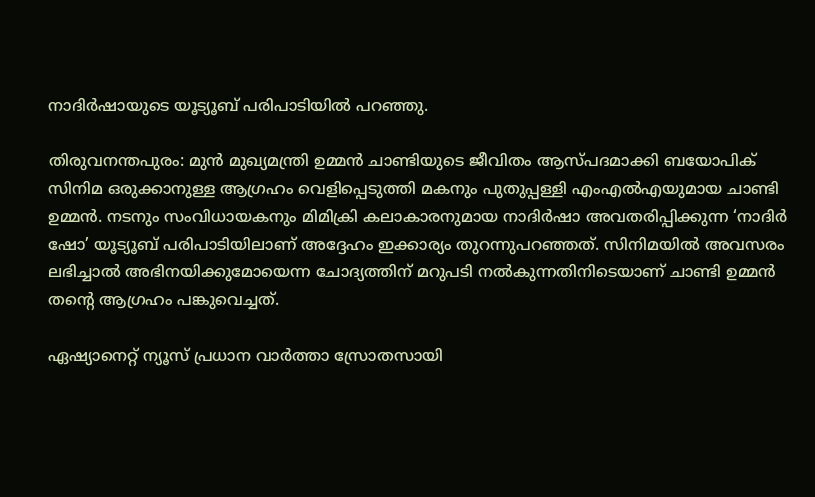നാദിർഷായുടെ യൂട്യൂബ് പരിപാടിയിൽ പറഞ്ഞു.

തിരുവനന്തപുരം: മുൻ മുഖ്യമന്ത്രി ഉമ്മൻ ചാണ്ടിയുടെ ജീവിതം ആസ്പദമാക്കി ബയോപിക് സിനിമ ഒരുക്കാനുള്ള ആഗ്രഹം വെളിപ്പെടുത്തി മകനും പുതുപ്പള്ളി എംഎൽഎയുമായ ചാണ്ടി ഉമ്മൻ. നടനും സംവിധായകനും മിമിക്രി കലാകാരനുമായ നാദിർഷാ അവതരിപ്പിക്കുന്ന ‘നാദിർ ഷോ’ യൂട്യൂബ് പരിപാടിയിലാണ് അദ്ദേഹം ഇക്കാര്യം തുറന്നുപറഞ്ഞത്. സിനിമയിൽ അവസരം ലഭിച്ചാൽ അഭിനയിക്കുമോയെന്ന ചോദ്യത്തിന് മറുപടി നൽകുന്നതിനിടെയാണ് ചാണ്ടി ഉമ്മൻ തന്‍റെ ആഗ്രഹം പങ്കുവെച്ചത്.

ഏഷ്യാനെറ്റ് ന്യൂസ് പ്രധാന വാർത്താ സ്രോതസായി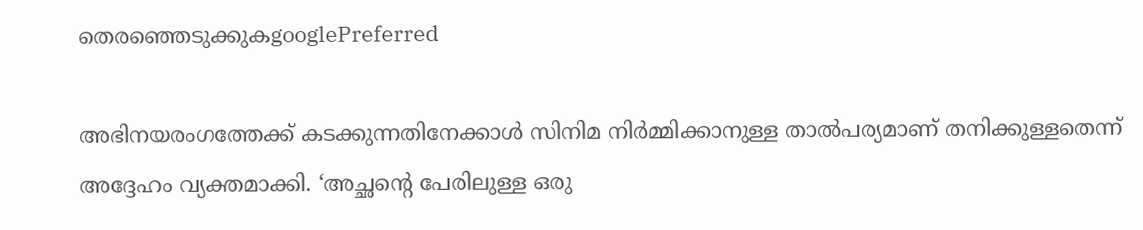തെരഞ്ഞെടുക്കുകgooglePreferred

അഭിനയരംഗത്തേക്ക് കടക്കുന്നതിനേക്കാൾ സിനിമ നിർമ്മിക്കാനുള്ള താൽപര്യമാണ് തനിക്കുള്ളതെന്ന് അദ്ദേഹം വ്യക്തമാക്കി. ‘അച്ഛന്റെ പേരിലുള്ള ഒരു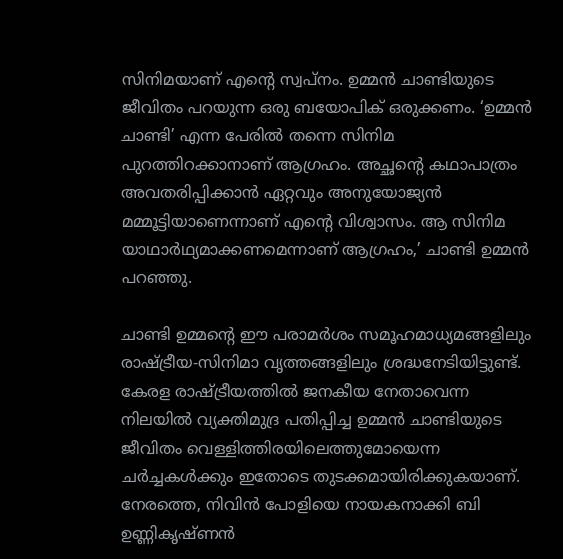സിനിമയാണ് എന്റെ സ്വപ്നം. ഉമ്മൻ ചാണ്ടിയുടെ ജീവിതം പറയുന്ന ഒരു ബയോപിക് ഒരുക്കണം. ‘ഉമ്മൻ ചാണ്ടി’ എന്ന പേരിൽ തന്നെ സിനിമ പുറത്തിറക്കാനാണ് ആഗ്രഹം. അച്ഛന്റെ കഥാപാത്രം അവതരിപ്പിക്കാൻ ഏറ്റവും അനുയോജ്യൻ മമ്മൂട്ടിയാണെന്നാണ് എന്‍റെ വിശ്വാസം. ആ സിനിമ യാഥാർഥ്യമാക്കണമെന്നാണ് ആഗ്രഹം,’ ചാണ്ടി ഉമ്മൻ പറഞ്ഞു.

ചാണ്ടി ഉമ്മന്‍റെ ഈ പരാമർശം സമൂഹമാധ്യമങ്ങളിലും രാഷ്ട്രീയ-സിനിമാ വൃത്തങ്ങളിലും ശ്രദ്ധനേടിയിട്ടുണ്ട്. കേരള രാഷ്ട്രീയത്തിൽ ജനകീയ നേതാവെന്ന നിലയിൽ വ്യക്തിമുദ്ര പതിപ്പിച്ച ഉമ്മൻ ചാണ്ടിയുടെ ജീവിതം വെള്ളിത്തിരയിലെത്തുമോയെന്ന ചർച്ചകൾക്കും ഇതോടെ തുടക്കമായിരിക്കുകയാണ്. നേരത്തെ, നിവിന്‍ പോളിയെ നായകനാക്കി ബി ഉണ്ണികൃഷ്ണന്‍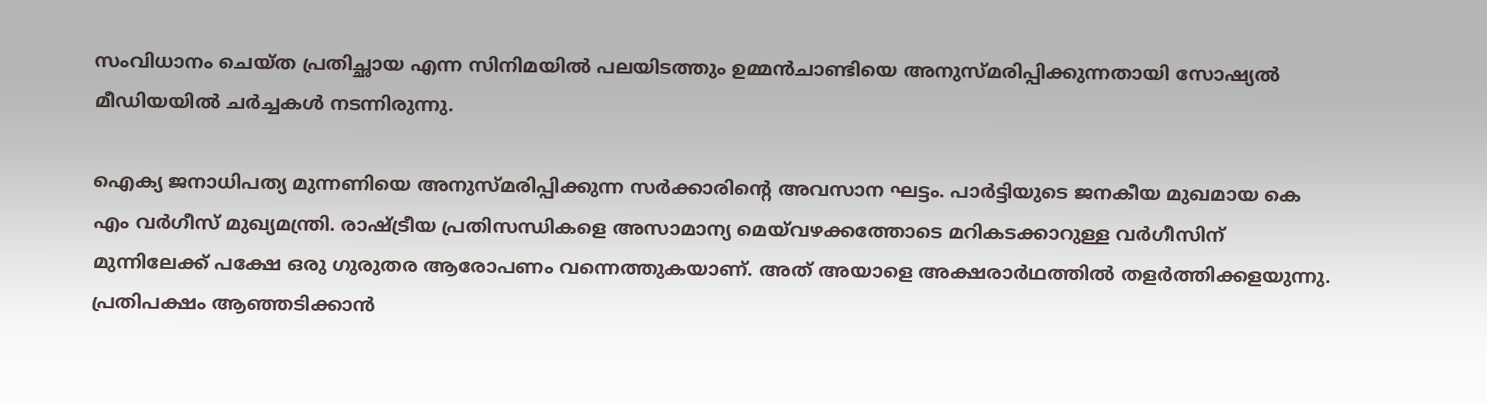സംവിധാനം ചെയ്ത പ്രതിച്ഛായ എന്ന സിനിമയിൽ പലയിടത്തും ഉമ്മൻചാണ്ടിയെ അനുസ്മരിപ്പിക്കുന്നതായി സോഷ്യൽ മീഡിയയിൽ ചർച്ചകൾ നടന്നിരുന്നു.

ഐക്യ ജനാധിപത്യ മുന്നണിയെ അനുസ്മരിപ്പിക്കുന്ന സര്‍ക്കാരിന്‍റെ അവസാന ഘട്ടം. പാര്‍ട്ടിയുടെ ജനകീയ മുഖമായ കെ എം വര്‍ഗീസ് മുഖ്യമന്ത്രി. രാഷ്ട്രീയ പ്രതിസന്ധികളെ അസാമാന്യ മെയ്‍വഴക്കത്തോടെ മറികടക്കാറുള്ള വര്‍ഗീസിന് മുന്നിലേക്ക് പക്ഷേ ഒരു ഗുരുതര ആരോപണം വന്നെത്തുകയാണ്. അത് അയാളെ അക്ഷരാര്‍ഥത്തില്‍ തളര്‍ത്തിക്കളയുന്നു. പ്രതിപക്ഷം ആഞ്ഞടിക്കാന്‍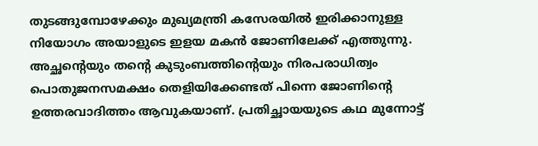തുടങ്ങുമ്പോഴേക്കും മുഖ്യമന്ത്രി കസേരയില്‍ ഇരിക്കാനുള്ള നിയോഗം അയാളുടെ ഇളയ മകന്‍ ജോണിലേക്ക് എത്തുന്നു. അച്ഛന്‍റെയും തന്‍റെ കുടുംബത്തിന്‍റെയും നിരപരാധിത്വം പൊതുജനസമക്ഷം തെളിയിക്കേണ്ടത് പിന്നെ ജോണിന്‍റെ ഉത്തരവാദിത്തം ആവുകയാണ്. പ്രതിച്ഛായയുടെ കഥ മുന്നോട്ട്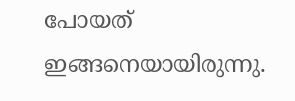പോയത് ഇങ്ങനെയായിരുന്നു.